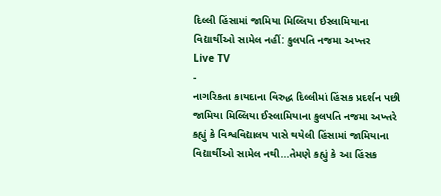દિલ્લી હિંસામાં જામિયા મિલ્લિયા ઈસ્લામિયાના વિદ્યાર્થીઓ સામેલ નહીં: કુલપતિ નજમા અખ્તર
Live TV
-
નાગરિકતા કાયદાના વિરુદ્ધ દિલ્લીમાં હિંસક પ્રદર્શન પછી જામિયા મિલ્લિયા ઈસ્લામિયાના કુલપતિ નજમા અખ્તરે કહ્યું કે વિશ્વવિદ્યાલય પાસે થયેલી હિંસામાં જામિયાના વિદ્યાર્થીઓ સામેલ નથી...તેમણે કહ્યું કે આ હિંસક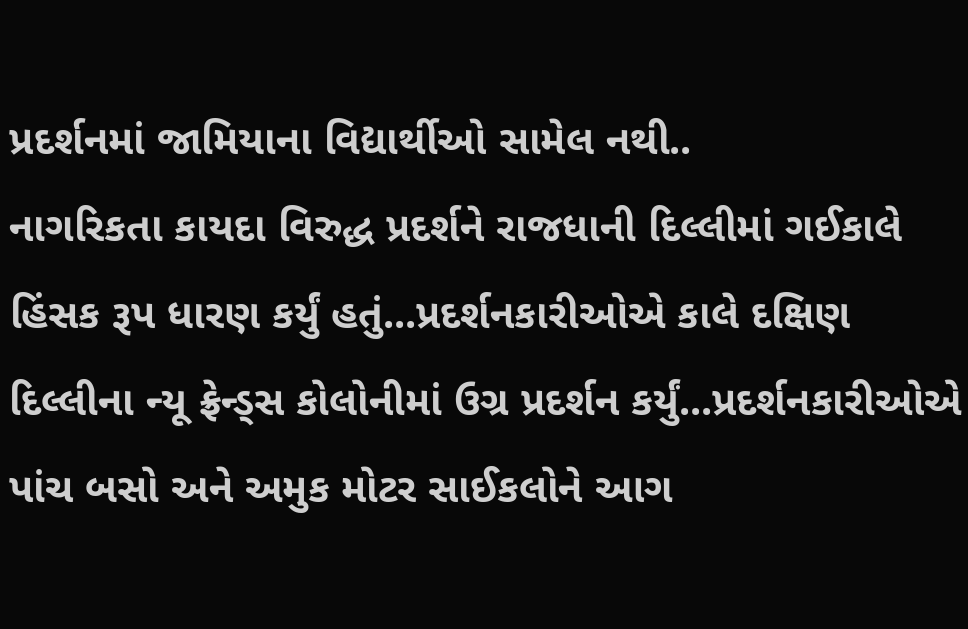પ્રદર્શનમાં જામિયાના વિદ્યાર્થીઓ સામેલ નથી..
નાગરિકતા કાયદા વિરુદ્ધ પ્રદર્શને રાજધાની દિલ્લીમાં ગઈકાલે હિંસક રૂપ ધારણ કર્યું હતું...પ્રદર્શનકારીઓએ કાલે દક્ષિણ દિલ્લીના ન્યૂ ફ્રેન્ડ્સ કોલોનીમાં ઉગ્ર પ્રદર્શન કર્યું...પ્રદર્શનકારીઓએ પાંચ બસો અને અમુક મોટર સાઈકલોને આગ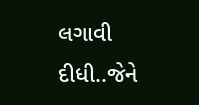લગાવી દીધી..જેને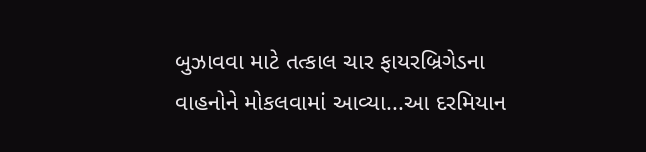બુઝાવવા માટે તત્કાલ ચાર ફાયરબ્રિગેડના વાહનોને મોકલવામાં આવ્યા...આ દરમિયાન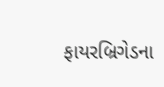ફાયરબ્રિગેડના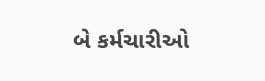બે કર્મચારીઓ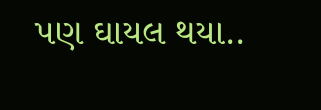પણ ઘાયલ થયા..